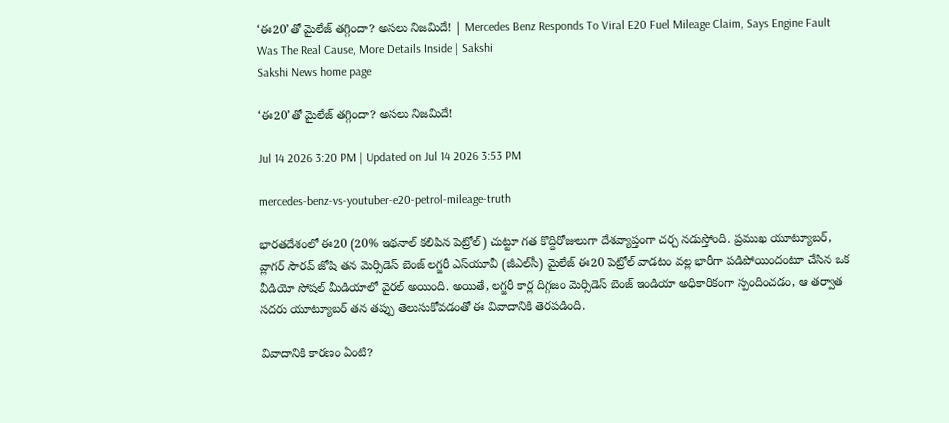‘ఈ20’తో మైలేజ్ తగ్గిందా? అసలు నిజమిదే! | Mercedes Benz Responds To Viral E20 Fuel Mileage Claim, Says Engine Fault Was The Real Cause, More Details Inside | Sakshi
Sakshi News home page

‘ఈ20’తో మైలేజ్ తగ్గిందా? అసలు నిజమిదే!

Jul 14 2026 3:20 PM | Updated on Jul 14 2026 3:53 PM

mercedes-benz-vs-youtuber-e20-petrol-mileage-truth

భారతదేశంలో ఈ20 (20% ఇథనాల్ కలిపిన పెట్రోల్) చుట్టూ గత కొద్దిరోజులుగా దేశవ్యాప్తంగా చర్చ నడుస్తోంది. ప్రముఖ యూట్యూబర్, వ్లాగర్ సౌరవ్ జోషి తన మెర్సిడెస్ బెంజ్ లగ్జరీ ఎస్‌యూవీ (జీఎల్‌సీ) మైలేజ్ ఈ20 పెట్రోల్ వాడటం వల్ల భారీగా పడిపోయిందంటూ చేసిన ఒక వీడియో సోషల్ మీడియాలో వైరల్‌ అయింది. అయితే, లగ్జరీ కార్ల దిగ్గజం మెర్సిడెస్ బెంజ్ ఇండియా అధికారికంగా స్పందించడం, ఆ తర్వాత సదరు యూట్యూబర్ తన తప్పు తెలుసుకోవడంతో ఈ వివాదానికి తెరపడింది.

వివాదానికి కారణం ఏంటి?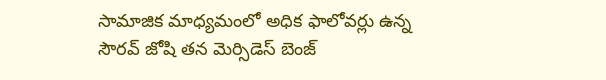సామాజిక మాధ్యమంలో అధిక ఫాలోవర్లు ఉన్న సౌరవ్ జోషి తన మెర్సిడెస్ బెంజ్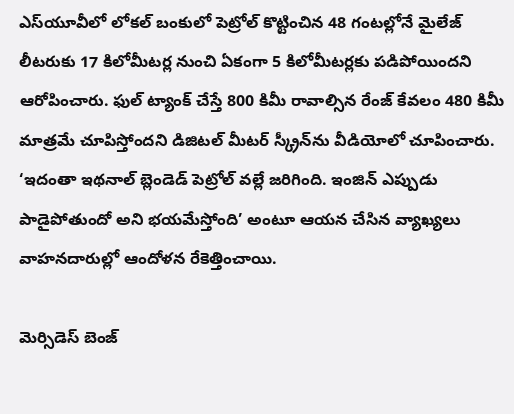ఎస్‌యూవీలో లోకల్ బంకులో పెట్రోల్ కొట్టించిన 48 గంటల్లోనే మైలేజ్ లీటరుకు 17 కిలోమీటర్ల నుంచి ఏకంగా 5 కిలోమీటర్లకు పడిపోయిందని ఆరోపించారు. ఫుల్ ట్యాంక్ చేస్తే 800 కిమీ రావాల్సిన రేంజ్ కేవలం 480 కిమీ మాత్రమే చూపిస్తోందని డిజిటల్ మీటర్ స్క్రీన్‌ను వీడియోలో చూపించారు. ‘ఇదంతా ఇథనాల్ బ్లెండెడ్ పెట్రోల్ వల్లే జరిగింది. ఇంజిన్ ఎప్పుడు పాడైపోతుందో అని భయమేస్తోంది’ అంటూ ఆయన చేసిన వ్యాఖ్యలు వాహనదారుల్లో ఆందోళన రేకెత్తించాయి.

మెర్సిడెస్ బెంజ్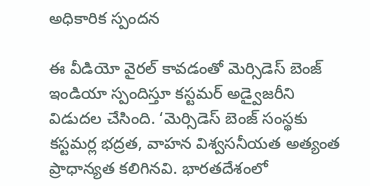అధికారిక స్పందన

ఈ వీడియో వైరల్ కావడంతో మెర్సిడెస్ బెంజ్ ఇండియా స్పందిస్తూ కస్టమర్ అడ్వైజరీని విడుదల చేసింది. ‘మెర్సిడెస్ బెంజ్ సంస్థకు కస్టమర్ల భద్రత, వాహన విశ్వసనీయత అత్యంత ప్రాధాన్యత కలిగినవి. భారతదేశంలో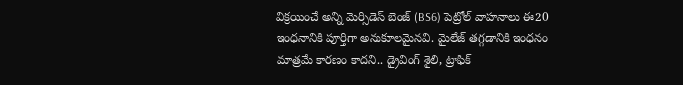విక్రయించే అన్ని మెర్సిడెస్ బెంజ్ (BS6) పెట్రోల్ వాహనాలు ఈ20 ఇంధనానికి పూర్తిగా అనుకూలమైనవి. మైలేజ్ తగ్గడానికి ఇంధనం మాత్రమే కారణం కాదని.. డ్రైవింగ్ శైలి, ట్రాఫిక్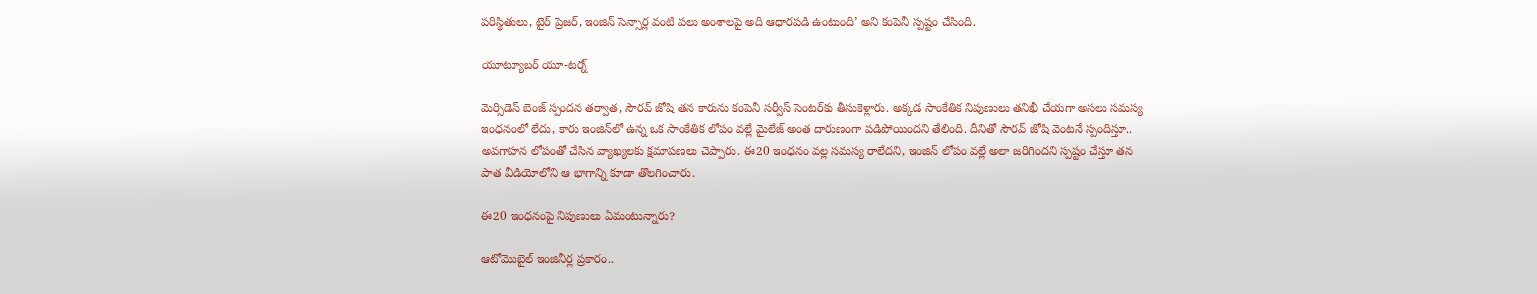పరిస్థితులు, టైర్ ప్రెజర్, ఇంజిన్ సెన్సార్ల వంటి పలు అంశాలపై అది ఆధారపడి ఉంటుంది’ అని కంపెనీ స్పష్టం చేసింది.

యూట్యూబర్ యూ-టర్న్

మెర్సిడెస్ బెంజ్ స్పందన తర్వాత, సౌరవ్ జోషి తన కారును కంపెనీ సర్వీస్ సెంటర్‌కు తీసుకెళ్లారు. అక్కడ సాంకేతిక నిపుణులు తనిఖీ చేయగా అసలు సమస్య ఇంధనంలో లేదు, కారు ఇంజిన్‌లో ఉన్న ఒక సాంకేతిక లోపం వల్లే మైలేజ్ అంత దారుణంగా పడిపోయిందని తేలింది. దీనితో సౌరవ్ జోషి వెంటనే స్పందిస్తూ.. అవగాహన లోపంతో చేసిన వ్యాఖ్యలకు క్షమాపణలు చెప్పారు. ఈ20 ఇంధనం వల్ల సమస్య రాలేదని, ఇంజిన్ లోపం వల్లే అలా జరిగిందని స్పష్టం చేస్తూ తన పాత వీడియోలోని ఆ భాగాన్ని కూడా తొలగించారు.

ఈ20 ఇంధనంపై నిపుణులు ఏమంటున్నారు?

ఆటోమొబైల్ ఇంజినీర్ల ప్రకారం..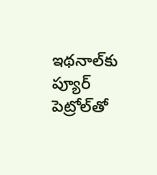ఇథనాల్‌కు ప్యూర్ పెట్రోల్‌తో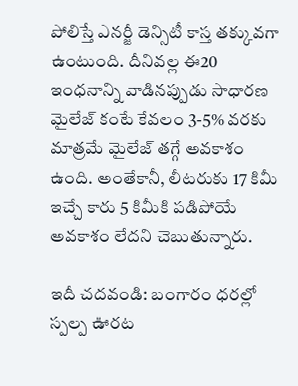పోలిస్తే ఎనర్జీ డెన్సిటీ కాస్త తక్కువగా ఉంటుంది. దీనివల్ల ఈ20 ఇంధనాన్ని వాడినప్పుడు సాధారణ మైలేజ్ కంటే కేవలం 3-5% వరకు మాత్రమే మైలేజ్ తగ్గే అవకాశం ఉంది. అంతేకానీ, లీటరుకు 17 కిమీ ఇచ్చే కారు 5 కిమీకి పడిపోయే అవకాశం లేదని చెబుతున్నారు.

ఇదీ చదవండి: బంగారం ధరల్లో స్పల్ప ఊరట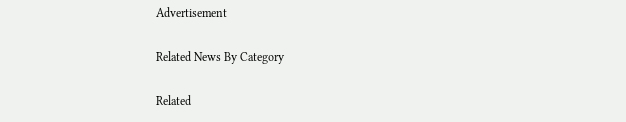Advertisement

Related News By Category

Related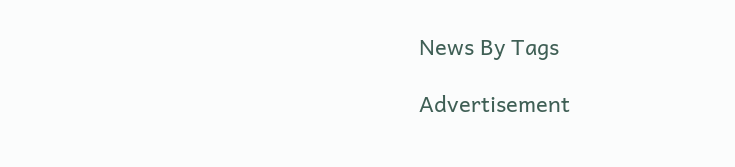News By Tags

Advertisement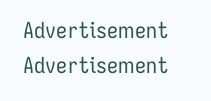Advertisement
Advertisement